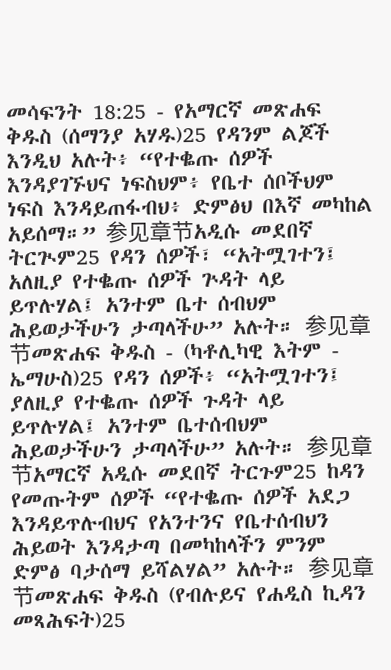መሳፍንት 18:25 - የአማርኛ መጽሐፍ ቅዱስ (ሰማንያ አሃዱ)25 የዳንም ልጆች እንዲህ አሉት፥ “የተቈጡ ሰዎች እንዳያገኙህና ነፍስህም፥ የቤተ ሰቦችህም ነፍስ እንዳይጠፋብህ፥ ድምፅህ በእኛ መካከል አይሰማ።” 参见章节አዲሱ መደበኛ ትርጒም25 የዳን ሰዎች፣ “አትሟገተን፤ አለዚያ የተቈጡ ሰዎች ጕዳት ላይ ይጥሉሃል፤ አንተም ቤተ ሰብህም ሕይወታችሁን ታጣላችሁ” አሉት። 参见章节መጽሐፍ ቅዱስ - (ካቶሊካዊ እትም - ኤማሁስ)25 የዳን ሰዎች፥ “አትሟገተን፤ ያለዚያ የተቈጡ ሰዎች ጉዳት ላይ ይጥሉሃል፤ አንተም ቤተሰብህም ሕይወታችሁን ታጣላችሁ” አሉት። 参见章节አማርኛ አዲሱ መደበኛ ትርጉም25 ከዳን የመጡትም ሰዎች “የተቈጡ ሰዎች አደጋ እንዳይጥሉብህና የአንተንና የቤተሰብህን ሕይወት እንዳታጣ በመካከላችን ምንም ድምፅ ባታሰማ ይሻልሃል” አሉት። 参见章节መጽሐፍ ቅዱስ (የብሉይና የሐዲስ ኪዳን መጻሕፍት)25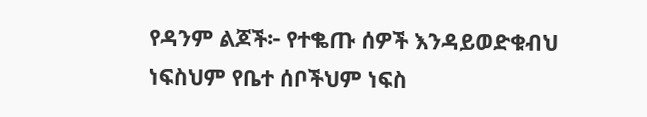የዳንም ልጆች፦ የተቈጡ ሰዎች እንዳይወድቁብህ ነፍስህም የቤተ ሰቦችህም ነፍስ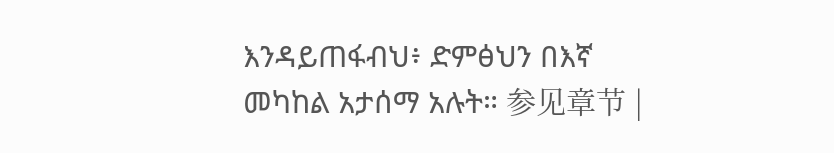እንዳይጠፋብህ፥ ድምፅህን በእኛ መካከል አታሰማ አሉት። 参见章节 |